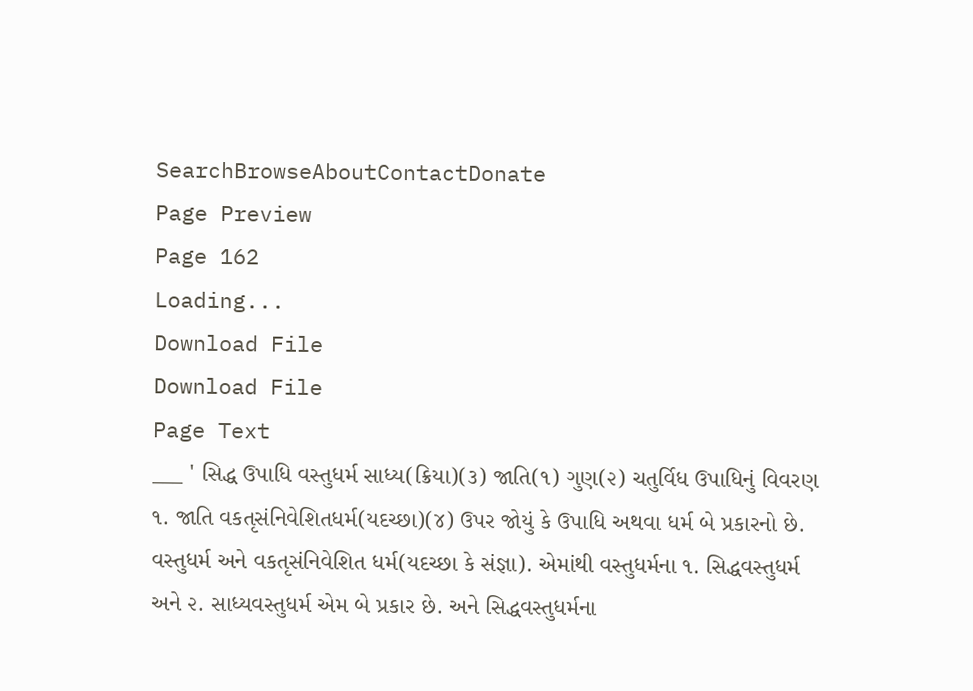SearchBrowseAboutContactDonate
Page Preview
Page 162
Loading...
Download File
Download File
Page Text
___ ' સિદ્ધ ઉપાધિ વસ્તુધર્મ સાધ્ય(ક્રિયા)(૩) જાતિ(૧) ગુણ(૨) ચતુર્વિધ ઉપાધિનું વિવરણ ૧. જાતિ વકતૃસંનિવેશિતધર્મ(યદચ્છા)(૪) ઉપર જોયું કે ઉપાધિ અથવા ધર્મ બે પ્રકારનો છે. વસ્તુધર્મ અને વકતૃસંનિવેશિત ધર્મ(યદચ્છા કે સંજ્ઞા). એમાંથી વસ્તુધર્મના ૧. સિદ્ધવસ્તુધર્મ અને ૨. સાધ્યવસ્તુધર્મ એમ બે પ્રકાર છે. અને સિદ્ધવસ્તુધર્મના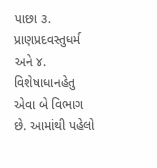પાછા ૩. પ્રાણપ્રદવસ્તુધર્મ અને ૪. વિશેષાધાનહેતુ એવા બે વિભાગ છે. આમાંથી પહેલો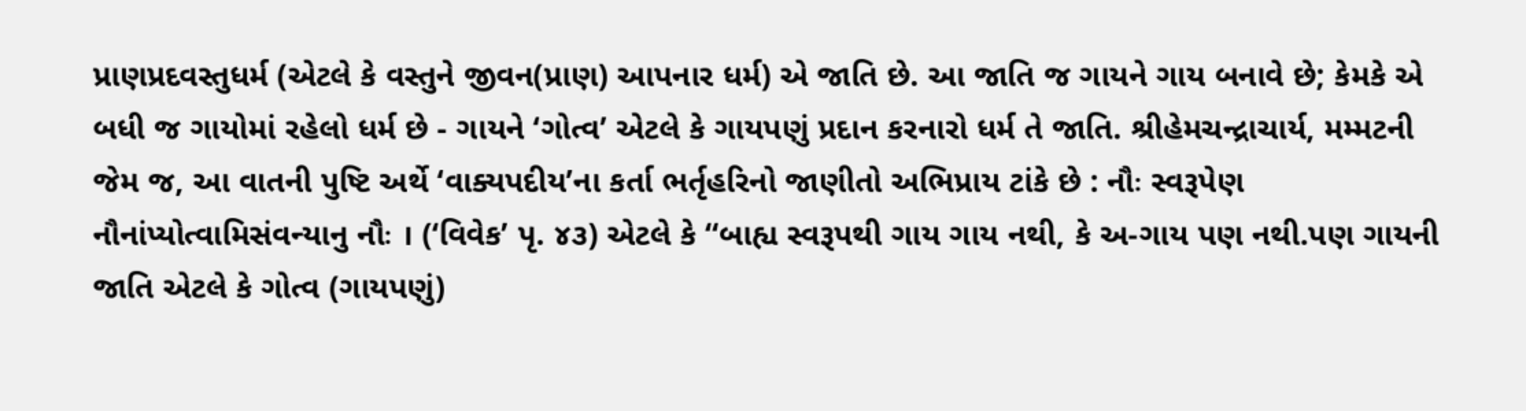પ્રાણપ્રદવસ્તુધર્મ (એટલે કે વસ્તુને જીવન(પ્રાણ) આપનાર ધર્મ) એ જાતિ છે. આ જાતિ જ ગાયને ગાય બનાવે છે; કેમકે એ બધી જ ગાયોમાં રહેલો ધર્મ છે - ગાયને ‘ગોત્વ’ એટલે કે ગાયપણું પ્રદાન કરનારો ધર્મ તે જાતિ. શ્રીહેમચન્દ્રાચાર્ય, મમ્મટની જેમ જ, આ વાતની પુષ્ટિ અર્થે ‘વાક્યપદીય’ના કર્તા ભર્તૃહરિનો જાણીતો અભિપ્રાય ટાંકે છે : નૌઃ સ્વરૂપેણ નૌનાંપ્યોત્વામિસંવન્યાનુ નૌઃ । (‘વિવેક’ પૃ. ૪૩) એટલે કે ‘‘બાહ્ય સ્વરૂપથી ગાય ગાય નથી, કે અ-ગાય પણ નથી.પણ ગાયની જાતિ એટલે કે ગોત્વ (ગાયપણું)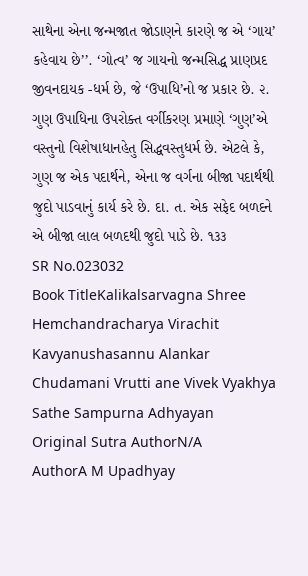સાથેના એના જન્મજાત જોડાણને કારણે જ એ ‘ગાય’ કહેવાય છે’’. ‘ગોત્વ’ જ ગાયનો જન્મસિદ્ધ પ્રાણપ્રદ જીવનદાયક -ધર્મ છે, જે ‘ઉપાધિ’નો જ પ્રકાર છે. ૨. ગુણ ઉપાધિના ઉપરોક્ત વર્ગીકરણ પ્રમાણે ‘ગુણ’એ વસ્તુનો વિશેષાધાનહેતુ સિદ્ધવસ્તુધર્મ છે. એટલે કે, ગુણ જ એક પદાર્થને, એના જ વર્ગના બીજા પદાર્થથી જુદો પાડવાનું કાર્ય કરે છે. દા. ત. એક સફેદ બળદને એ બીજા લાલ બળદથી જુદો પાડે છે. ૧૩૩
SR No.023032
Book TitleKalikalsarvagna Shree Hemchandracharya Virachit Kavyanushasannu Alankar Chudamani Vrutti ane Vivek Vyakhya Sathe Sampurna Adhyayan
Original Sutra AuthorN/A
AuthorA M Upadhyay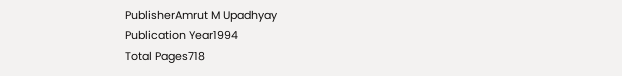PublisherAmrut M Upadhyay
Publication Year1994
Total Pages718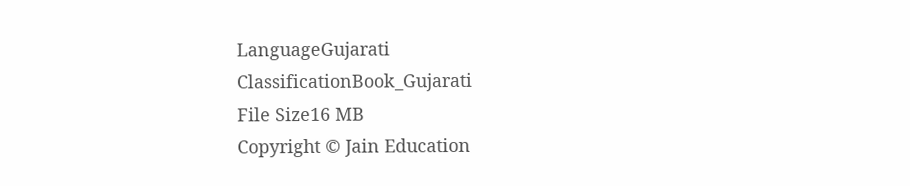LanguageGujarati
ClassificationBook_Gujarati
File Size16 MB
Copyright © Jain Education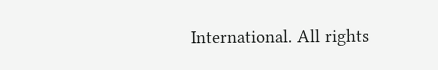International. All rights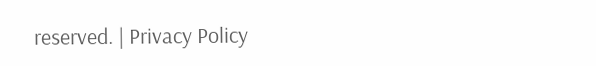reserved. | Privacy Policy